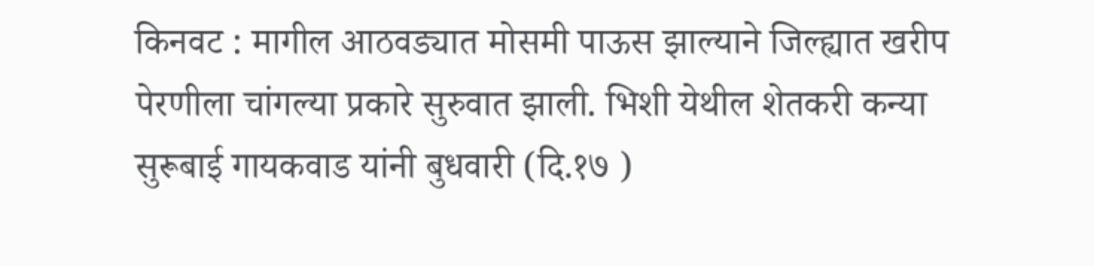किनवट : मागील आठवड्यात मोसमी पाऊस झाल्याने जिल्ह्यात खरीप पेरणीला चांगल्या प्रकारे सुरुवात झाली. भिशी येथील शेतकरी कन्या सुरूबाई गायकवाड यांनी बुधवारी (दि.१७ )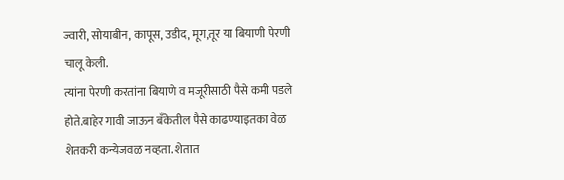ज्वारी, सोयाबीन, कापूस, उडीद, मूग,तूर या बियाणी पेरणी चालू केली.
त्यांना पेरणी करतांना बियाणे व मजूरीसाठी पैसे कमी पडले होते.बाहेर गावी जाऊन बँकेतील पैसे काढण्याइतका वेळ शेतकरी कन्येजवळ नव्हता. शेतात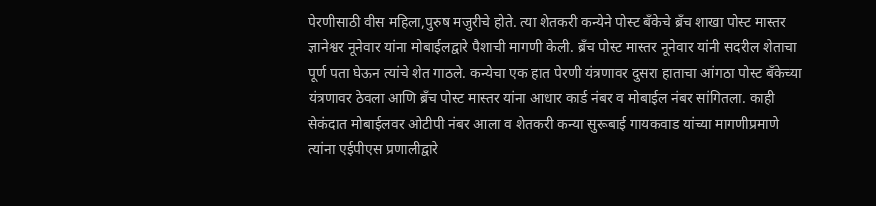पेरणीसाठी वीस महिला,पुरुष मजुरीचे होते. त्या शेतकरी कन्येने पोस्ट बँकेचे ब्रँच शाखा पोस्ट मास्तर ज्ञानेश्वर नूनेवार यांना मोबाईलद्वारे पैशाची मागणी केली. ब्रँच पोस्ट मास्तर नूनेवार यांनी सदरील शेताचा पूर्ण पता घेऊन त्यांचे शेत गाठले. कन्येचा एक हात पेरणी यंत्रणावर दुसरा हाताचा आंगठा पोस्ट बँकेच्या यंत्रणावर ठेवला आणि ब्रँच पोस्ट मास्तर यांना आधार कार्ड नंबर व मोबाईल नंबर सांगितला. काही सेकंदात मोबाईलवर ओटीपी नंबर आला व शेतकरी कन्या सुरूबाई गायकवाड यांच्या मागणीप्रमाणे त्यांना एईपीएस प्रणालीद्वारे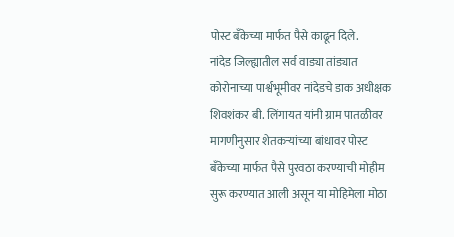पोस्ट बँकेच्या मार्फत पैसे काढून दिले.
नांदेड जिल्ह्यातील सर्व वाड्या तांड्यात कोरोनाच्या पार्श्वभूमीवर नांदेडचे डाक अधीक्षक शिवशंकर बी. लिंगायत यांनी ग्राम पातळीवर मागणीनुसार शेतकऱ्यांच्या बांधावर पोस्ट बँकेच्या मार्फत पैसे पुरवठा करण्याची मोहीम सुरू करण्यात आली असून या मोहिमेला मोठा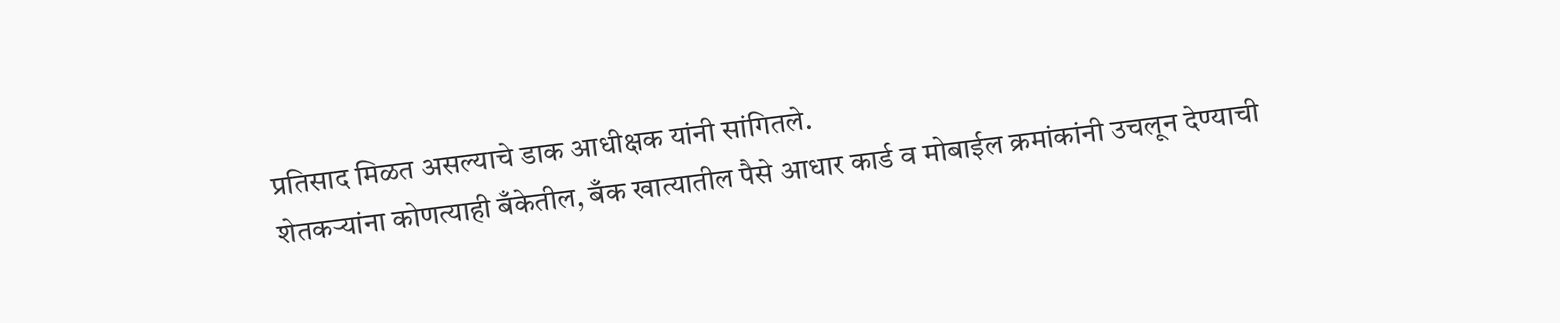प्रतिसाद मिळत असल्याचे डाक आधीक्षक यांनी सांगितले.
शेतकऱ्यांना कोणत्याही बँकेतील, बँक खात्यातील पैसे आधार कार्ड व मोबाईल क्रमांकांनी उचलून देण्याची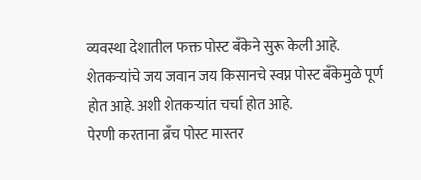व्यवस्था देशातील फक्त पोस्ट बँकेने सुरू केली आहे.
शेतकऱ्यांचे जय जवान जय किसानचे स्वप्न पोस्ट बँकेमुळे पूर्ण होत आहे. अशी शेतकऱ्यांत चर्चा होत आहे.
पेरणी करताना ब्रँच पोस्ट मास्तर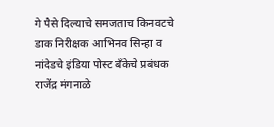गे पैसे दिल्याचे समजताच किनवटचे डाक निरीक्षक आभिनव सिन्हा व नांदेडचे इंडिया पोस्ट बँकेचे प्रबंधक राजेंद्र मंगनाळे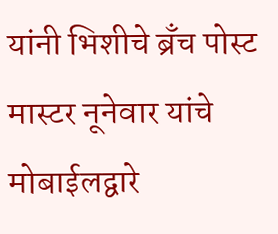यांनी भिशीचे ब्रँच पोस्ट मास्टर नूनेवार यांचे मोबाईलद्वारे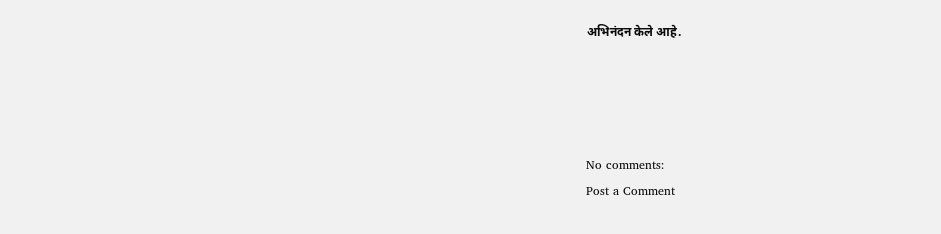अभिनंदन केले आहे.




No comments:
Post a Comment